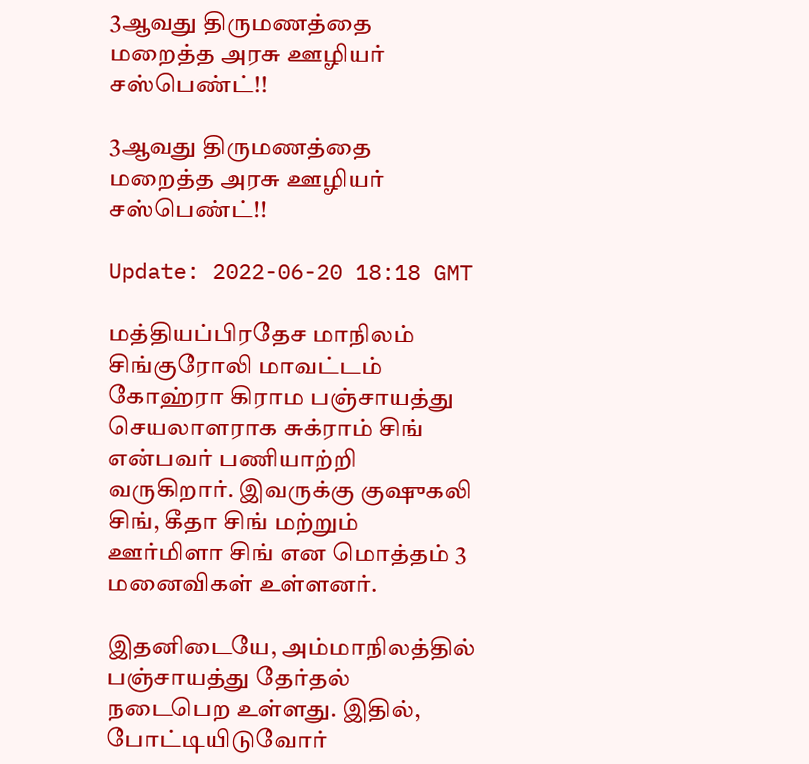3ஆவது திருமணத்தை மறைத்த அரசு ஊழியர் சஸ்பெண்ட்!!

3ஆவது திருமணத்தை மறைத்த அரசு ஊழியர் சஸ்பெண்ட்!!

Update: 2022-06-20 18:18 GMT

மத்தியப்பிரதேச மாநிலம் சிங்குரோலி மாவட்டம் கோஹ்ரா கிராம பஞ்சாயத்து செயலாளராக சுக்ராம் சிங் என்பவர் பணியாற்றி வருகிறார். இவருக்கு குஷுகலி சிங், கீதா சிங் மற்றும் ஊர்மிளா சிங் என மொத்தம் 3 மனைவிகள் உள்ளனர்.

இதனிடையே, அம்மாநிலத்தில் பஞ்சாயத்து தேர்தல் நடைபெற உள்ளது. இதில், போட்டியிடுவோர்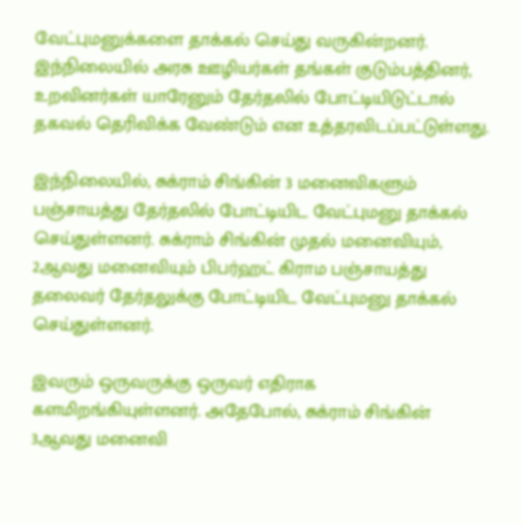வேட்புமனுக்களை தாக்கல் செய்து வருகின்றனர். இந்நிலையில் அரசு ஊழியர்கள் தங்கள் குடும்பத்தினர், உறவினர்கள் யாரேனும் தேர்தலில் போட்டியிடுட்டால் தகவல் தெரிவிக்க வேண்டும் என உத்தரவிடப்பட்டுள்ளது.

இந்நிலையில், சுக்ராம் சிங்கின் 3 மனைவிகளும் பஞ்சாயத்து தேர்தலில் போட்டியிட வேட்புமனு தாக்கல் செய்துள்ளனர். சுக்ராம் சிங்கின் முதல் மனைவியும், 2ஆவது மனைவியும் பிபர்ஹட் கிராம பஞ்சாயத்து தலைவர் தேர்தலுக்கு போட்டியிட வேட்புமனு தாக்கல் செய்துள்ளனர்.

இவரும் ஒருவருக்கு ஒருவர் எதிராக களமிறங்கியுள்ளனர். அதேபோல், சுக்ராம் சிங்கின் 3ஆவது மனைவி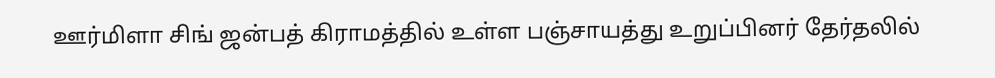ஊர்மிளா சிங் ஜன்பத் கிராமத்தில் உள்ள பஞ்சாயத்து உறுப்பினர் தேர்தலில்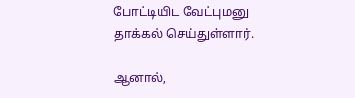போட்டியிட வேட்புமனு தாக்கல் செய்துள்ளார்.

ஆனால்,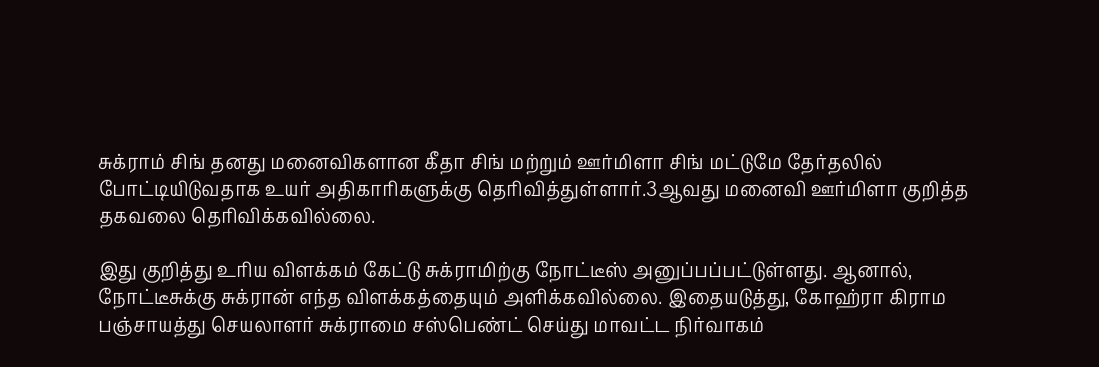சுக்ராம் சிங் தனது மனைவிகளான கீதா சிங் மற்றும் ஊர்மிளா சிங் மட்டுமே தேர்தலில் போட்டியிடுவதாக உயர் அதிகாரிகளுக்கு தெரிவித்துள்ளார்.3ஆவது மனைவி ஊர்மிளா குறித்த தகவலை தெரிவிக்கவில்லை.

இது குறித்து உரிய விளக்கம் கேட்டு சுக்ராமிற்கு நோட்டீஸ் அனுப்பப்பட்டுள்ளது. ஆனால், நோட்டீசுக்கு சுக்ரான் எந்த விளக்கத்தையும் அளிக்கவில்லை. இதையடுத்து, கோஹ்ரா கிராம பஞ்சாயத்து செயலாளர் சுக்ராமை சஸ்பெண்ட் செய்து மாவட்ட நிர்வாகம்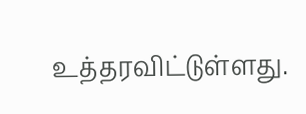உத்தரவிட்டுள்ளது.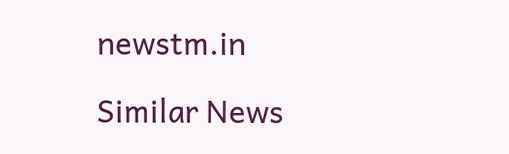newstm.in

Similar News